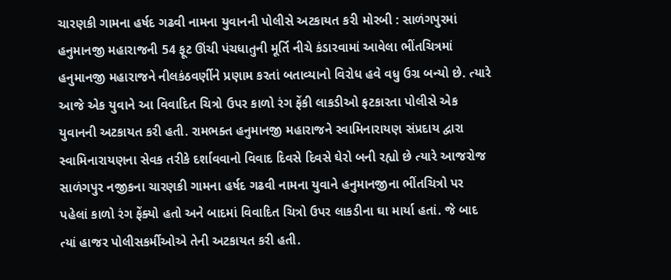ચારણકી ગામના હર્ષદ ગઢવી નામના યુવાનની પોલીસે અટકાયત કરી મોરબી : સાળંગપુરમાં હનુમાનજી મહારાજની 54 ફૂટ ઊંચી પંચધાતુની મૂર્તિ નીચે કંડારવામાં આવેલા ભીંતચિત્રમાં હનુમાનજી મહારાજને નીલકંઠવર્ણીને પ્રણામ કરતાં બતાવ્યાનો વિરોધ હવે વધુ ઉગ્ર બન્યો છે. ત્યારે આજે એક યુવાને આ વિવાદિત ચિત્રો ઉપર કાળો રંગ ફેંકી લાકડીઓ ફટકારતા પોલીસે એક યુવાનની અટકાયત કરી હતી. રામભક્ત હનુમાનજી મહારાજને સ્વામિનારાયણ સંપ્રદાય દ્વારા સ્વામિનારાયણના સેવક તરીકે દર્શાવવાનો વિવાદ દિવસે દિવસે ઘેરો બની રહ્યો છે ત્યારે આજરોજ સાળંગપુર નજીકના ચારણકી ગામના હર્ષદ ગઢવી નામના યુવાને હનુમાનજીના ભીંતચિત્રો પર પહેલાં કાળો રંગ ફેંક્યો હતો અને બાદમાં વિવાદિત ચિત્રો ઉપર લાકડીના ઘા માર્યા હતાં. જે બાદ ત્યાં હાજર પોલીસકર્મીઓએ તેની અટકાયત કરી હતી.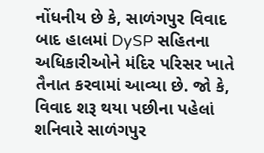નોંધનીય છે કે, સાળંગપુર વિવાદ બાદ હાલમાં DySP સહિતના અધિકારીઓને મંદિર પરિસર ખાતે તૈનાત કરવામાં આવ્યા છે. જો કે, વિવાદ શરૂ થયા પછીના પહેલાં શનિવારે સાળંગપુર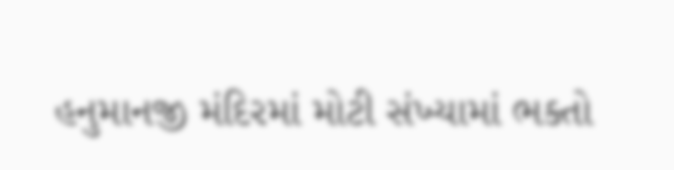હનુમાનજી મંદિરમાં મોટી સંખ્યામાં ભક્તો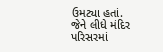ઉમટ્યા હતાં. જેને લીધે મંદિર પરિસરમાં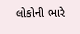લોકોની ભારે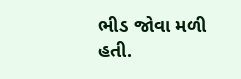ભીડ જોવા મળી હતી.